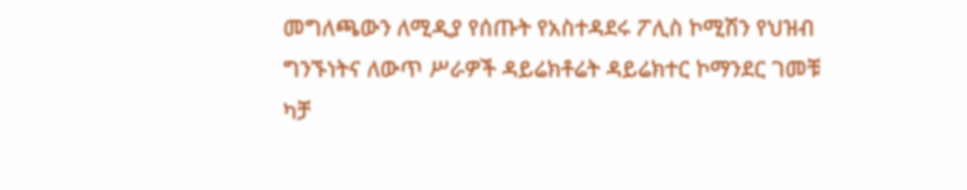መግለጫውን ለሚዲያ የሰጡት የአስተዳደሩ ፖሊስ ኮሚሽን የህዝብ ግንኙነትና ለውጥ ሥራዎች ዳይሬክቶሬት ዳይሬክተር ኮማንደር ገመቹ ካቻ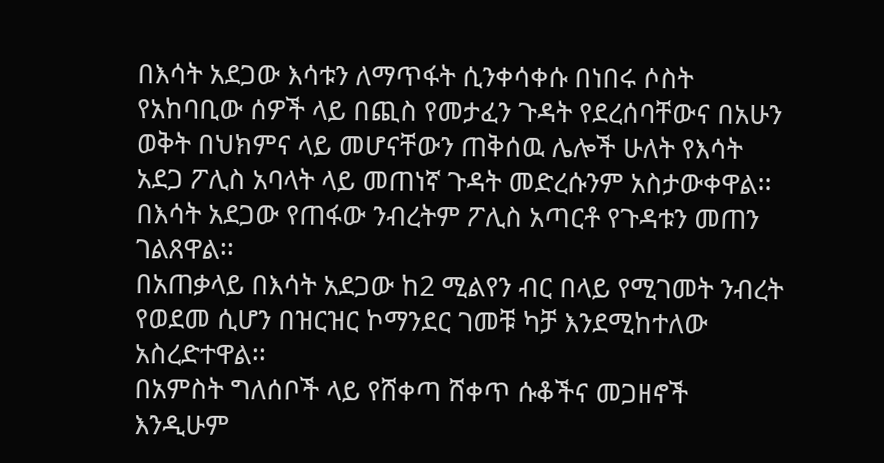በእሳት አደጋው እሳቱን ለማጥፋት ሲንቀሳቀሱ በነበሩ ሶስት የአከባቢው ሰዎች ላይ በጪስ የመታፈን ጉዳት የደረሰባቸውና በአሁን ወቅት በህክምና ላይ መሆናቸውን ጠቅሰዉ ሌሎች ሁለት የእሳት አደጋ ፖሊስ አባላት ላይ መጠነኛ ጉዳት መድረሱንም አስታውቀዋል፡፡
በእሳት አደጋው የጠፋው ንብረትም ፖሊስ አጣርቶ የጉዳቱን መጠን ገልጸዋል፡፡
በአጠቃላይ በእሳት አደጋው ከ2 ሚልየን ብር በላይ የሚገመት ንብረት የወደመ ሲሆን በዝርዝር ኮማንደር ገመቹ ካቻ እንደሚከተለው አስረድተዋል፡፡
በአምስት ግለሰቦች ላይ የሸቀጣ ሸቀጥ ሱቆችና መጋዘኖች እንዲሁም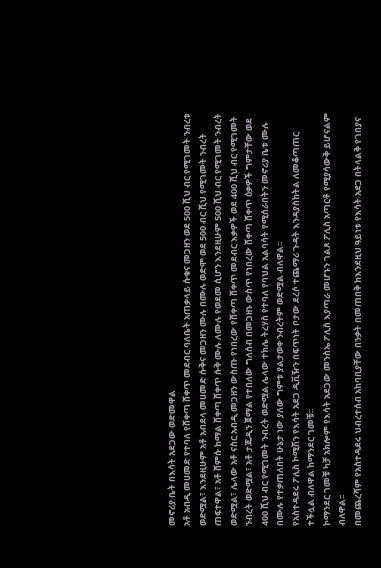መኖሪያ ቤት በእሳት አደጋው ወድመዋል
አቶ አብዲ መሀመድ የተባለ የሸቀጣ ሸቀጥ መደብር ባለቤት አጠቃላይ ሱቁና መጋዘን ወደ 500 ሺህ ብር የሚገመት ንብረቱ ወድሟል፣ እንደዚሁም አቶ አብደላ መሀመድ ሱቅና መጋዘን ሙሉ በሙሉ ወድሞ ወደ 500 ብር ሺህ የሚገመት ንብረት ጠፍተዋል፣ አቶ ሸምሱ ከማል ሸቀጣ ሸቀጥ ሱቅ ሙሉ ለሙሉ የወደመ ሲሆን እንደዚሁም 500 ሺህ ብር የሚገመት ንብረት ወድሟል፣ ሌላው አቶ ናስር አብዲ መጋዘን ውስጡ የነበረው የሸቀጣ ሸቀጥ መደብር እቃዎች ወደ 400 ሺህ ብር የሚገመት ንብረት ወድሟል፣ አቶ ታጁዲን ጀማል የተበለው ግለሰብ በመጋዘኑ ውስጥ የነበረው ሸቀጣ ሸቀጥ ዕቃዎች ግምታቸው ወደ 400 ሺህ ብር የሚገመት ንብረት ወድሟል ሌላው ተክሌ ትረሃስ የተባለ የባህል አልባሳት የሚሰራበትን መኖሪያ ቤቱ ሙሉ በሙሉ የተቃጠለበት ሁኔታ ነው ያለው ግምቱ ያልታወቀ ንብረትም ወድሟል ብለዋል፡፡
የአስተዳደሩ ፖሊስ ኮሚሽን የእሳት አደጋ ዲቪዥን በፍጥነት ቦታው ደረሶ ተጨማሪ ጉዳት እንዳያስከትል ለመቆጣጠር ተችሏል ብለዋል ከማንደር ገመቹ፡፡
ኮማንደር ገመቹ ካቻ አክሎም የእሳት አደጋው መንስኤ ፖሊስ እያጣራ መሆኑን ገልጾ ፖሊስ አጣርቶ የሚያሳውቅ ይሆናልም ብለዋል፡፡
በመጨረሻም የአስተዳደሩ ህብረተሰብ አከባቢያቸው በንቃት በመጠበቅ ከእንደዚህ ዓይነቱ የእሳት አደጋ በትላልቅ የገበያና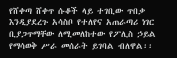የሸቀጣ ሸቀጥ ሱቆች ላይ ተገቢው ጥበቃ እንዲያደረጉ አሳስቦ የተለየና አጠራጣሪ ነገር ቢያጋጥማቸው ለሚመለከተው የፖሊስ ኃይል የማሳወቅ ሥራ መሰራት ይገባል ብለዋል፡፡